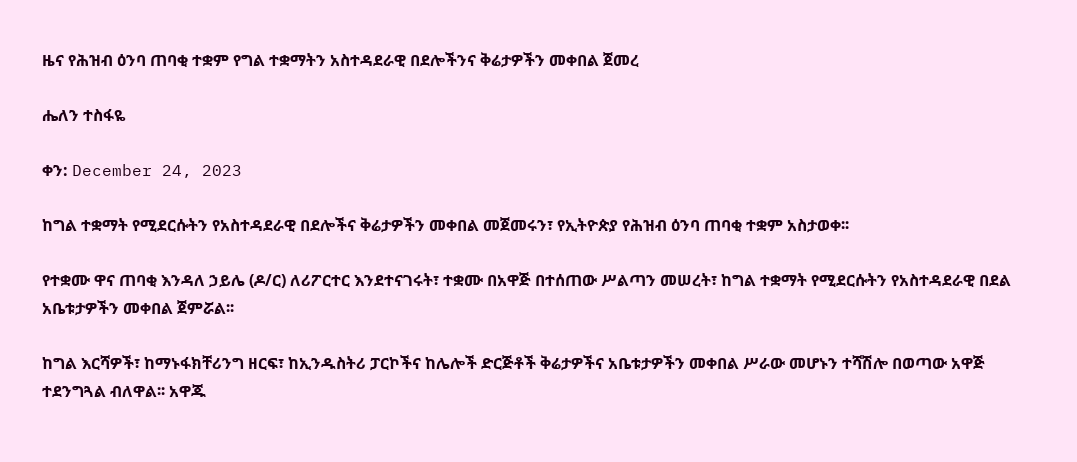ዜና የሕዝብ ዕንባ ጠባቂ ተቋም የግል ተቋማትን አስተዳደራዊ በደሎችንና ቅሬታዎችን መቀበል ጀመረ

ሔለን ተስፋዬ

ቀን: December 24, 2023

ከግል ተቋማት የሚደርሱትን የአስተዳደራዊ በደሎችና ቅሬታዎችን መቀበል መጀመሩን፣ የኢትዮጵያ የሕዝብ ዕንባ ጠባቂ ተቋም አስታወቀ፡፡

የተቋሙ ዋና ጠባቂ እንዳለ ኃይሌ (ዶ/ር) ለሪፖርተር እንደተናገሩት፣ ተቋሙ በአዋጅ በተሰጠው ሥልጣን መሠረት፣ ከግል ተቋማት የሚደርሱትን የአስተዳደራዊ በደል አቤቱታዎችን መቀበል ጀምሯል፡፡

ከግል እርሻዎች፣ ከማኑፋክቸሪንግ ዘርፍ፣ ከኢንዱስትሪ ፓርኮችና ከሌሎች ድርጅቶች ቅሬታዎችና አቤቱታዎችን መቀበል ሥራው መሆኑን ተሻሽሎ በወጣው አዋጅ ተደንግጓል ብለዋል፡፡ አዋጁ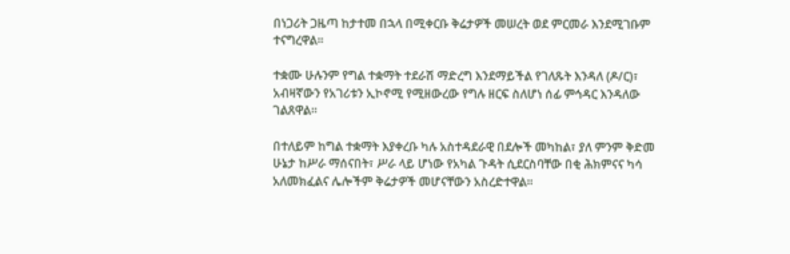በነጋሪት ጋዜጣ ከታተመ በኋላ በሚቀርቡ ቅሬታዎች መሠረት ወደ ምርመራ እንደሚገቡም ተናግረዋል፡፡

ተቋሙ ሁሉንም የግል ተቋማት ተደራሽ ማድረግ እንደማይችል የገለጹት እንዳለ (ዶ/ር)፣ አብዛኛውን የአገሪቱን ኢኮኖሚ የሚዘውረው የግሉ ዘርፍ ስለሆነ ሰፊ ምኅዳር እንዳለው ገልጸዋል፡፡

በተለይም ከግል ተቋማት እያቀረቡ ካሉ አስተዳደራዊ በደሎች መካከል፣ ያለ ምንም ቅድመ ሁኔታ ከሥራ ማሰናበት፣ ሥራ ላይ ሆነው የአካል ጉዳት ሲደርስባቸው በቂ ሕክምናና ካሳ አለመክፈልና ሌሎችም ቅሬታዎች መሆናቸውን አስረድተዋል፡፡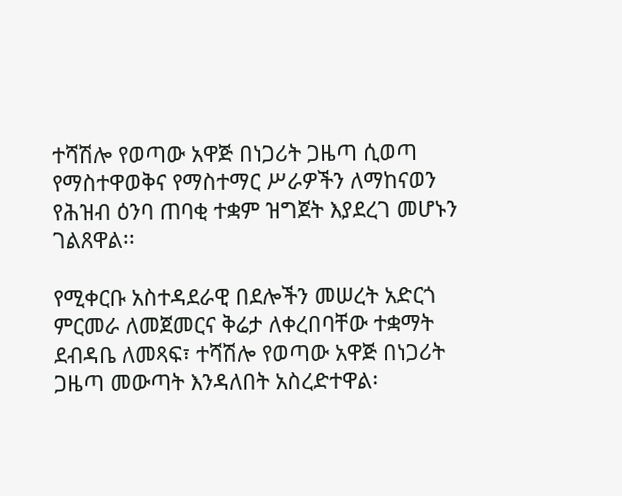ተሻሽሎ የወጣው አዋጅ በነጋሪት ጋዜጣ ሲወጣ የማስተዋወቅና የማስተማር ሥራዎችን ለማከናወን የሕዝብ ዕንባ ጠባቂ ተቋም ዝግጀት እያደረገ መሆኑን ገልጸዋል፡፡

የሚቀርቡ አስተዳደራዊ በደሎችን መሠረት አድርጎ ምርመራ ለመጀመርና ቅሬታ ለቀረበባቸው ተቋማት ደብዳቤ ለመጻፍ፣ ተሻሽሎ የወጣው አዋጅ በነጋሪት ጋዜጣ መውጣት እንዳለበት አስረድተዋል፡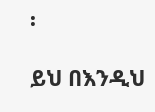፡

ይህ በእንዲህ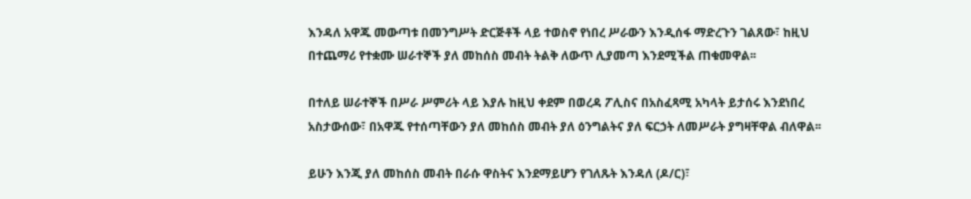እንዳለ አዋጁ መውጣቱ በመንግሥት ድርጅቶች ላይ ተወስኖ የነበረ ሥራውን እንዲሰፋ ማድረጉን ገልጸው፣ ከዚህ በተጨማሪ የተቋሙ ሠራተኞች ያለ መከሰስ መብት ትልቅ ለውጥ ሊያመጣ እንደሚችል ጠቁመዋል፡፡

በተለይ ሠራተኞች በሥራ ሥምሪት ላይ እያሉ ከዚህ ቀደም በወረዳ ፖሊስና በአስፈጻሚ አካላት ይታሰሩ እንደነበረ አስታውሰው፣ በአዋጁ የተሰጣቸውን ያለ መከሰስ መብት ያለ ዕንግልትና ያለ ፍርኃት ለመሥራት ያግዛቸዋል ብለዋል፡፡

ይሁን እንጂ ያለ መከሰስ መብት በራሱ ዋስትና እንደማይሆን የገለጹት እንዳለ (ዶ/ር)፣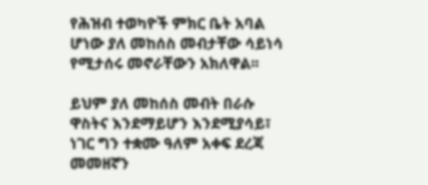የሕዝብ ተወካዮች ምክር ቤት አባል ሆነው ያለ መከሰስ መብታቸው ሳይነሳ የሚታሰሩ መኖራቸውን አክለዋል፡፡

ይህም ያለ መከሰስ መብት በራሱ ዋስትና እንደማይሆን እንደሚያሳይ፣  ነገር ግን ተቋሙ ዓለም አቀፍ ደረጃ መመዘኛን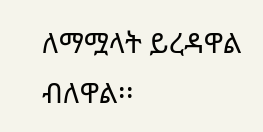ለማሟላት ይረዳዋል ብለዋል፡፡